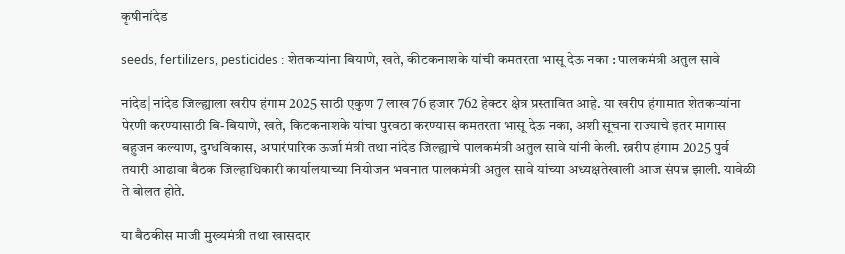कृषीनांदेड

seeds, fertilizers, pesticides : शेतकऱ्यांना बियाणे, खते, कीटकनाशके यांची कमतरता भासू देऊ नका : पालकमंत्री अतुल सावे

नांदेड| नांदेड जिल्ह्याला खरीप हंगाम 2025 साठी एकुण 7 लाख 76 हजार 762 हेक्टर क्षेत्र प्रस्तावित आहे. या खरीप हंगामात शेतकऱ्यांना पेरणी करण्यासाठी बि-बियाणे, खते, किटकनाशके यांचा पुरवठा करण्यास कमतरता भासू देऊ नका, अशी सूचना राज्याचे इतर मागास बहुजन कल्याण, दुग्धविकास, अपारंपारिक ऊर्जा मंत्री तथा नांदेड जिल्ह्याचे पालकमंत्री अतुल सावे यांनी केली. ख्ररीप हंगाम 2025 पुर्व तयारी आढावा बैठक जिल्हाधिकारी कार्यालयाच्या नियोजन भवनात पालकमंत्री अतुल सावे यांच्या अध्यक्षतेखाली आज संपन्न झाली. यावेळी ते बोलत होते.

या बैठकीस माजी मुख्यमंत्री तथा खासदार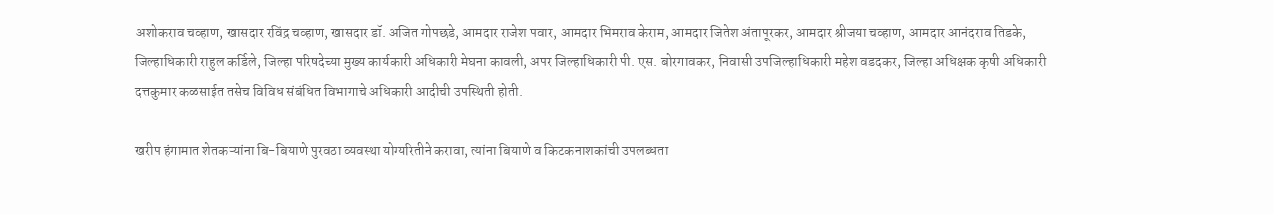अशोकराव चव्हाण, खासदार रविंद्र चव्हाण, खासदार डॉ. अजित गोपछडे, आमदार राजेश पवार, आमदार भिमराव केराम, आमदार जितेश अंतापूरकर, आमदार श्रीजया चव्हाण, आमदार आनंदराव तिडके, जिल्हाधिकारी राहुल कर्डिले, जिल्हा परिषदेच्या मुख्य कार्यकारी अधिकारी मेघना कावली, अपर जिल्हाधिकारी पी. एस. बोरगावकर, निवासी उपजिल्हाधिकारी महेश वडदकर, जिल्हा अधिक्षक कृषी अधिकारी दत्तकुमार कळसाईत तसेच विविध संबंधित विभागाचे अधिकारी आदीची उपस्थिती होती.

खरीप हंगामात शेतकऱ्यांना बि-बियाणे पुरवठा व्यवस्था योग्यरितीने करावा, त्यांना बियाणे व किटकनाशकांची उपलब्धता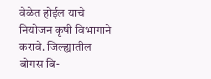वेळेत होईल याचे नियोजन कृषी विभागाने करावे. जिल्ह्यातील बोगस बि-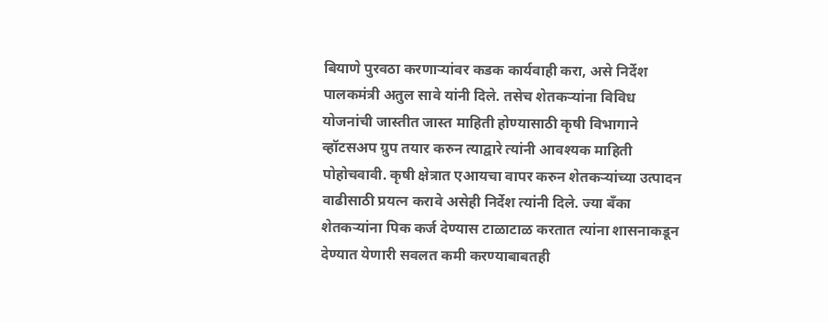बियाणे पुरवठा करणाऱ्यांवर कडक कार्यवाही करा, असे निर्देश पालकमंत्री अतुल सावे यांनी दिले. तसेच शेतकऱ्यांना विविध योजनांची जास्तीत जास्त माहिती होण्यासाठी कृषी विभागाने व्हॉटसअप ग्रुप तयार करुन त्याद्वारे त्यांनी आवश्यक माहिती पोहोचवावी. कृषी क्षेत्रात एआयचा वापर करुन शेतकऱ्यांच्या उत्पादन वाढीसाठी प्रयत्न करावे असेही निर्देश त्यांनी दिले. ज्या बँका शेतकऱ्यांना पिक कर्ज देण्यास टाळाटाळ करतात त्यांना शासनाकडून देण्यात येणारी सवलत कमी करण्याबाबतही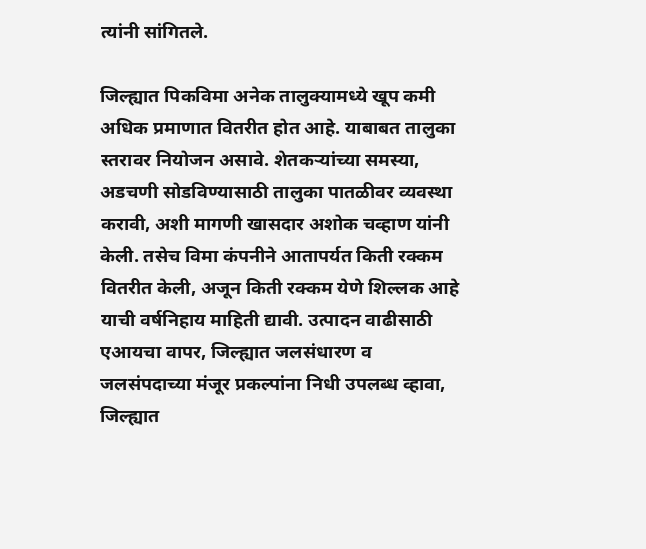त्यांनी सांगितले.

जिल्ह्यात पिकविमा अनेक तालुक्यामध्ये खूप कमी अधिक प्रमाणात वितरीत होत आहे. याबाबत तालुका स्तरावर नियोजन असावे. शेतकऱ्यांच्या समस्या, अडचणी सोडविण्यासाठी तालुका पातळीवर व्यवस्था करावी, अशी मागणी खासदार अशोक चव्हाण यांनी केली. तसेच विमा कंपनीने आतापर्यत किती रक्कम वितरीत केली, अजून किती रक्कम येणे शिल्लक आहे याची वर्षनिहाय माहिती द्यावी. उत्पादन वाढीसाठी एआयचा वापर, जिल्ह्यात जलसंधारण व जलसंपदाच्या मंजूर प्रकल्पांना निधी उपलब्ध व्हावा, जिल्ह्यात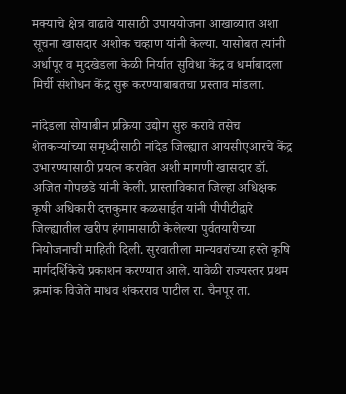मक्याचे क्षेत्र वाढावे यासाठी उपाययोजना आखाव्यात अशा सूचना खासदार अशोक चव्हाण यांनी केल्या. यासोबत त्यांनी अर्धापूर व मुदखेडला केळी निर्यात सुविधा केंद्र व धर्माबादला मिर्ची संशोधन केंद्र सुरू करण्याबाबतचा प्रस्ताव मांडला.

नांदेडला सोयाबीन प्रक्रिया उद्योग सुरु करावे तसेच शेतकऱ्यांच्या समृध्दीसाठी नांदेड जिल्ह्यात आयसीएआरचे केंद्र उभारण्यासाठी प्रयत्न करावेत अशी मागणी खासदार डॉ. अजित गोपछडे यांनी केली. प्रास्ताविकात जिल्हा अधिक्षक कृषी अधिकारी दत्तकुमार कळसाईत यांनी पीपीटीद्वारे जिल्ह्यातील खरीप हंगामासाठी केलेल्या पुर्वतयारीच्या नियोजनाची माहिती दिली. सुरवातीला मान्यवरांच्या हस्ते कृषि मार्गदर्शिकेचे प्रकाशन करण्यात आले. यावेळी राज्यस्तर प्रथम क्रमांक विजेते माधव शंकरराव पाटील रा. चैनपूर ता.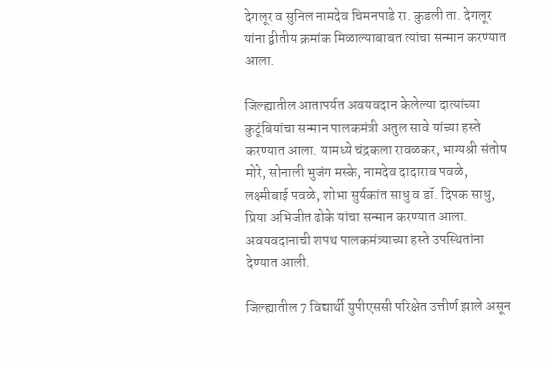देगलूर व सुनिल नामदेव चिमनपाडे रा. कुडली ता. देगलूर यांना द्वीतीय क्रमांक मिळाल्याबाबत त्यांचा सन्मान करण्यात आला.

जिल्ह्यातील आतापर्यत अवयवदान केलेल्या दात्यांच्या कुटूंबियांचा सन्मान पालकमंत्री अतुल सावे यांच्या हस्ते करण्यात आला. यामध्ये चंद्रकला रावळकर, भाग्यश्री संतोष मोरे, सोनाली भुजंग मस्के, नामदेव दादाराव पवळे, लक्ष्मीबाई पवळे, शोभा सुर्यकांत साधु व डॉ. दिपक साधु, प्रिया अभिजीत ढोके यांचा सन्मान करण्यात आला. अवयवदानाची शपथ पालकमंत्र्याच्या हस्ते उपस्थितांना देण्यात आली.

जिल्ह्यातील 7 विद्यार्थी युपीएससी परिक्षेत उत्तीर्ण झाले असून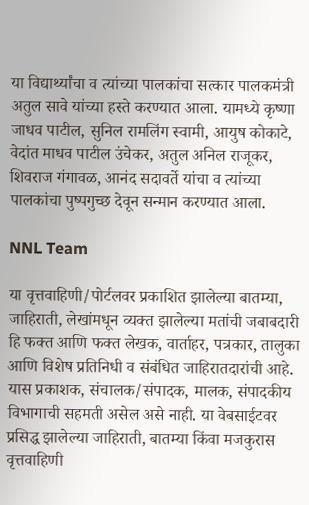या विद्यार्थ्यांचा व त्यांच्या पालकांचा सत्कार पालकमंत्री अतुल सावे यांच्या हस्ते करण्यात आला. यामध्ये कृष्णा जाधव पाटील, सुनिल रामलिंग स्वामी, आयुष कोकाटे, वेदांत माधव पाटील उंचेकर, अतुल अनिल राजूकर, शिवराज गंगावळ, आनंद सदावर्ते यांचा व त्यांच्या पालकांचा पुष्पगुच्छ देवून सन्मान करण्यात आला.

NNL Team

या वृत्तवाहिणी/पोर्टलवर प्रकाशित झालेल्या बातम्या, जाहिराती, लेखांमधून व्यक्त झालेल्या मतांची जबाबदारी हि फक्त आणि फक्त लेखक, वार्ताहर, पत्रकार, तालुका आणि विशेष प्रतिनिधी व संबंधित जाहिरातदारांची आहे. यास प्रकाशक, संचालक/संपादक, मालक, संपादकीय विभागाची सहमती असेल असे नाही. या वेबसाईटवर प्रसिद्ध झालेल्या जाहिराती, बातम्या किंवा मजकुरास वृत्तवाहिणी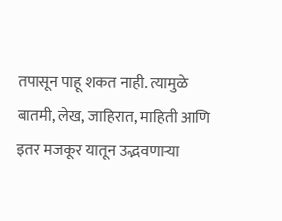तपासून पाहू शकत नाही. त्यामुळे बातमी, लेख, जाहिरात, माहिती आणि इतर मजकूर यातून उद्भवणाऱ्या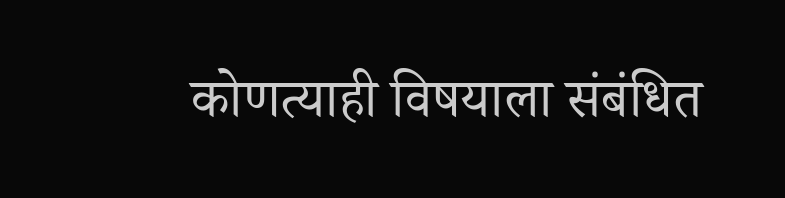कोणत्याही विषयाला संबंधित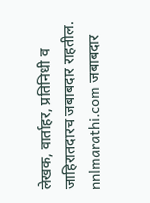लेखक, वार्ताहर, प्रतिनिधी व जाहिरातदारच जबाबदार राहतील. nnlmarathi.com जबाबदार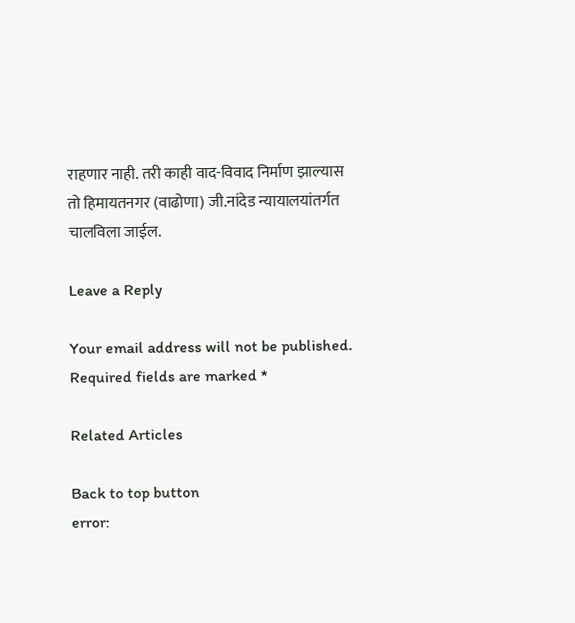राहणार नाही. तरी काही वाद-विवाद निर्माण झाल्यास तो हिमायतनगर (वाढोणा) जी.नांदेड न्यायालयांतर्गत चालविला जाईल.

Leave a Reply

Your email address will not be published. Required fields are marked *

Related Articles

Back to top button
error: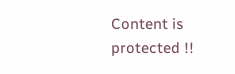Content is protected !!